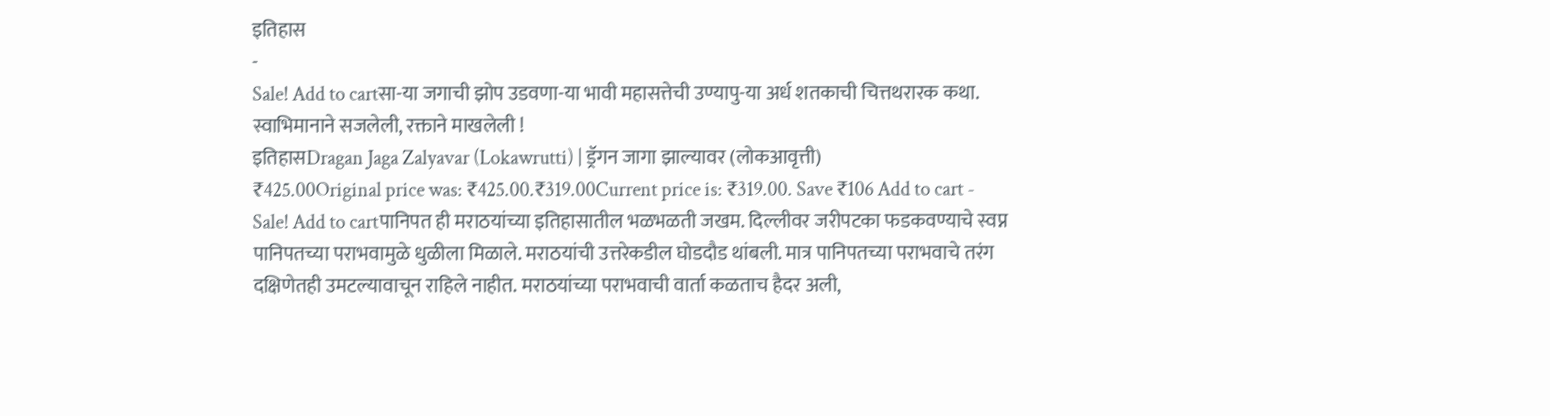इतिहास
-
Sale! Add to cartसा-या जगाची झोप उडवणा-या भावी महासत्तेची उण्यापु-या अर्ध शतकाची चित्तथरारक कथा. स्वाभिमानाने सजलेली, रक्ताने माखलेली !
इतिहासDragan Jaga Zalyavar (Lokawrutti) | ड्रॅगन जागा झाल्यावर (लोकआवृत्ती)
₹425.00Original price was: ₹425.00.₹319.00Current price is: ₹319.00. Save ₹106 Add to cart -
Sale! Add to cartपानिपत ही मराठयांच्या इतिहासातील भळभळती जखम. दिल्लीवर जरीपटका फडकवण्याचे स्वप्न पानिपतच्या पराभवामुळे धुळीला मिळाले. मराठयांची उत्तरेकडील घोडदौड थांबली. मात्र पानिपतच्या पराभवाचे तरंग दक्षिणेतही उमटल्यावाचून राहिले नाहीत. मराठयांच्या पराभवाची वार्ता कळताच हैदर अली,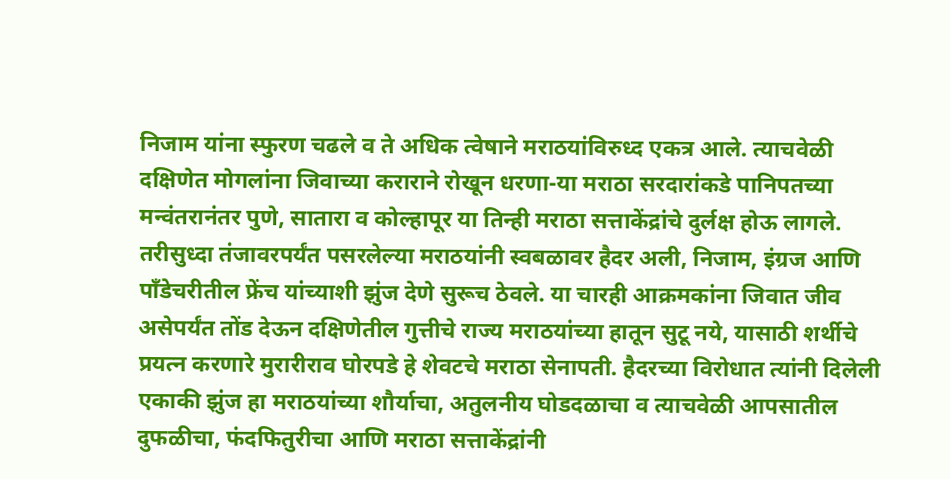निजाम यांना स्फुरण चढले व ते अधिक त्वेषाने मराठयांविरुध्द एकत्र आले. त्याचवेळी दक्षिणेत मोगलांना जिवाच्या कराराने रोखून धरणा-या मराठा सरदारांकडे पानिपतच्या मन्वंतरानंतर पुणे, सातारा व कोल्हापूर या तिन्ही मराठा सत्ताकेंद्रांचे दुर्लक्ष होऊ लागले. तरीसुध्दा तंजावरपर्यंत पसरलेल्या मराठयांनी स्वबळावर हैदर अली, निजाम, इंग्रज आणि पाँडेचरीतील फ्रेंच यांच्याशी झुंज देणे सुरूच ठेवले. या चारही आक्रमकांना जिवात जीव असेपर्यंत तोंड देऊन दक्षिणेतील गुत्तीचे राज्य मराठयांच्या हातून सुटू नये, यासाठी शर्थीचे प्रयत्न करणारे मुरारीराव घोरपडे हे शेवटचे मराठा सेनापती. हैदरच्या विरोधात त्यांनी दिलेली एकाकी झुंज हा मराठयांच्या शौर्याचा, अतुलनीय घोडदळाचा व त्याचवेळी आपसातील दुफळीचा, फंदफितुरीचा आणि मराठा सत्ताकेंद्रांनी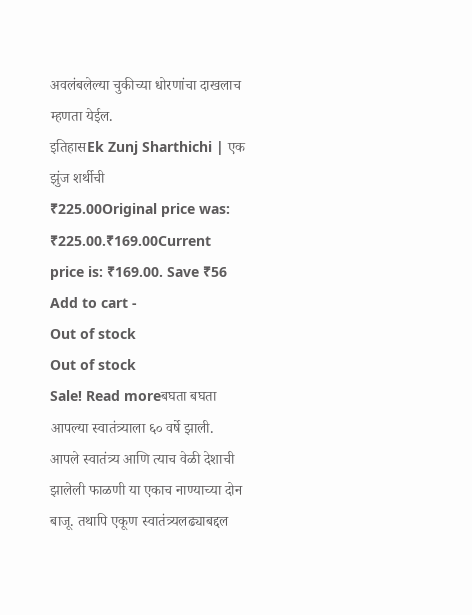अवलंबलेल्या चुकीच्या धोरणांचा दाखलाच म्हणता येईल.
इतिहासEk Zunj Sharthichi | एक झुंज शर्थीची
₹225.00Original price was: ₹225.00.₹169.00Current price is: ₹169.00. Save ₹56 Add to cart -
Out of stock
Out of stock
Sale! Read moreबघता बघता आपल्या स्वातंत्र्याला ६० वर्षे झाली. आपले स्वातंत्र्य आणि त्याच वेळी देशाची झालेली फाळणी या एकाच नाण्याच्या दोन बाजू. तथापि एकूण स्वातंत्र्यलढ्याबद्दल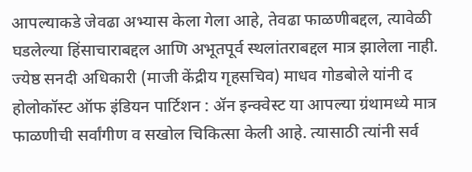आपल्याकडे जेवढा अभ्यास केला गेला आहे, तेवढा फाळणीबद्दल, त्यावेळी घडलेल्या हिंसाचाराबद्दल आणि अभूतपूर्व स्थलांतराबद्दल मात्र झालेला नाही. ज्येष्ठ सनदी अधिकारी (माजी केंद्रीय गृहसचिव) माधव गोडबोले यांनी द होलोकॉस्ट ऑफ इंडियन पार्टिशन : ॲन इन्क्वेस्ट या आपल्या ग्रंथामध्ये मात्र फाळणीची सर्वांगीण व सखोल चिकित्सा केली आहे. त्यासाठी त्यांनी सर्व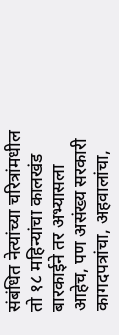संबंधित नेत्यांच्या चरित्रांमधील तो १८ महिन्यांचा कालखंड बारकाईने तर अभ्यासला आहेच, पण असंख्य सरकारी कागदपत्रांचा, अहवालांचा,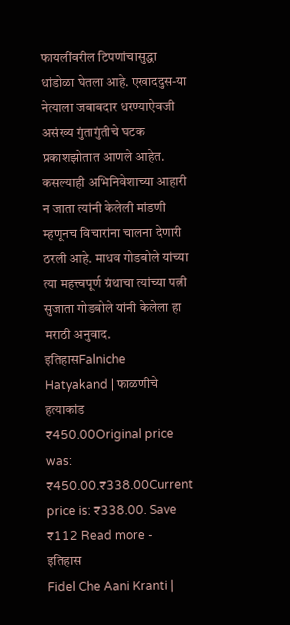फायलींवरील टिपणांचासुद्धा धांडोळा घेतला आहे. एखाददुस-या नेत्याला जबाबदार धरण्याऐवजी असंख्य गुंतागुंतीचे घटक प्रकाशझोतात आणले आहेत. कसल्याही अभिनिवेशाच्या आहारी न जाता त्यांनी केलेली मांडणी म्हणूनच विचारांना चालना देणारी ठरली आहे. माधव गोडबोले यांच्या त्या महत्त्वपूर्ण ग्रंथाचा त्यांच्या पत्नी सुजाता गोडबोले यांनी केलेला हा मराठी अनुवाद.
इतिहासFalniche Hatyakand | फाळणीचे हत्याकांड
₹450.00Original price was: ₹450.00.₹338.00Current price is: ₹338.00. Save ₹112 Read more -
इतिहास
Fidel Che Aani Kranti |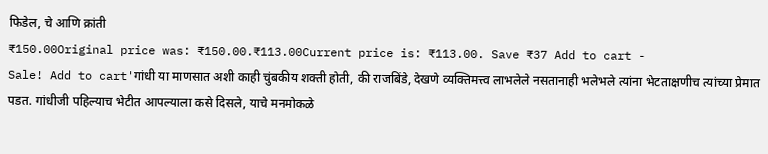फिडेल, चे आणि क्रांती
₹150.00Original price was: ₹150.00.₹113.00Current price is: ₹113.00. Save ₹37 Add to cart -
Sale! Add to cart'गांधी या माणसात अशी काही चुंबकीय शक्ती होती, की राजबिंडे, देखणे व्यक्तिमत्त्व लाभलेले नसतानाही भलेभले त्यांना भेटताक्षणीच त्यांच्या प्रेमात पडत. गांधीजी पहिल्याच भेटीत आपल्याला कसे दिसले, याचे मनमोकळे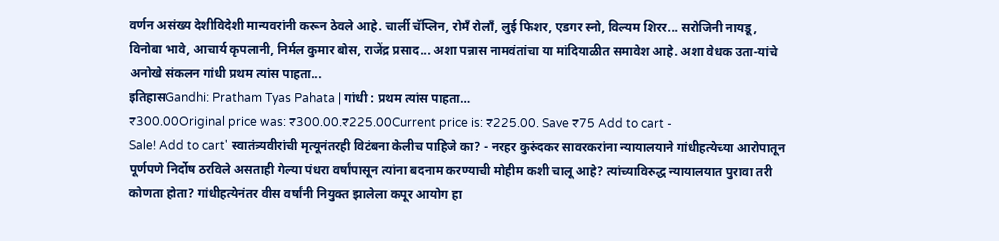वर्णन असंख्य देशीविदेशी मान्यवरांनी करून ठेवले आहे. चार्ली चॅप्लिन, रोमँ रोलाँ, लुई फिशर, एडगर स्नो, विल्यम शिरर... सरोजिनी नायडू, विनोबा भावे, आचार्य कृपलानी, निर्मल कुमार बोस, राजेंद्र प्रसाद... अशा पन्नास नामवंतांचा या मांदियाळीत समावेश आहे. अशा वेधक उता-यांचे अनोखे संकलन गांधी प्रथम त्यांस पाहता...
इतिहासGandhi: Pratham Tyas Pahata | गांधी : प्रथम त्यांस पाहता…
₹300.00Original price was: ₹300.00.₹225.00Current price is: ₹225.00. Save ₹75 Add to cart -
Sale! Add to cart' स्वातंत्र्यवीरांची मृत्यूनंतरही विटंबना केलीच पाहिजे का? - नरहर कुरुंदकर सावरकरांना न्यायालयाने गांधीहत्येच्या आरोपातून पूर्णपणे निर्दोष ठरविले असताही गेल्या पंधरा वर्षांपासून त्यांना बदनाम करण्याची मोहीम कशी चालू आहे? त्यांच्याविरुद्ध न्यायालयात पुरावा तरी कोणता होता? गांधीहत्येनंतर वीस वर्षांनी नियुक्त झालेला कपूर आयोग हा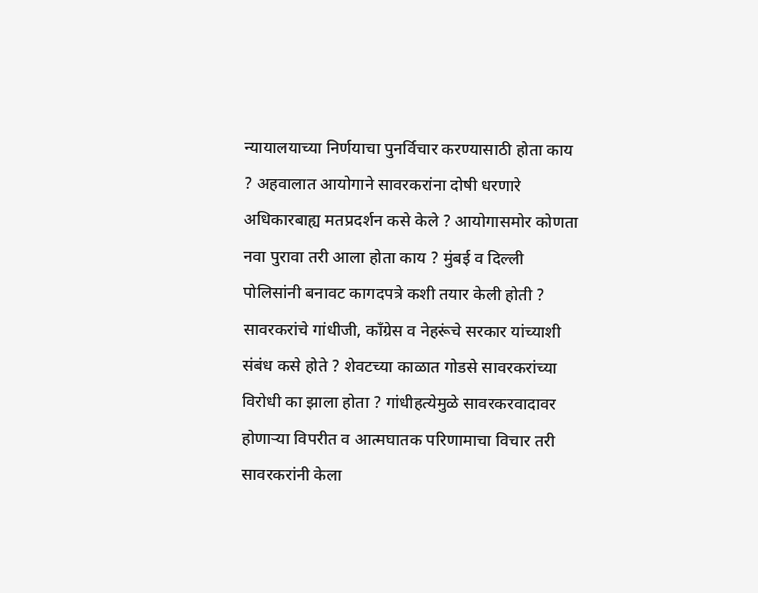न्यायालयाच्या निर्णयाचा पुनर्विचार करण्यासाठी होता काय ? अहवालात आयोगाने सावरकरांना दोषी धरणारे अधिकारबाह्य मतप्रदर्शन कसे केले ? आयोगासमोर कोणता नवा पुरावा तरी आला होता काय ? मुंबई व दिल्ली पोलिसांनी बनावट कागदपत्रे कशी तयार केली होती ? सावरकरांचे गांधीजी, काँग्रेस व नेहरूंचे सरकार यांच्याशी संबंध कसे होते ? शेवटच्या काळात गोडसे सावरकरांच्या विरोधी का झाला होता ? गांधीहत्येमुळे सावरकरवादावर होणाऱ्या विपरीत व आत्मघातक परिणामाचा विचार तरी सावरकरांनी केला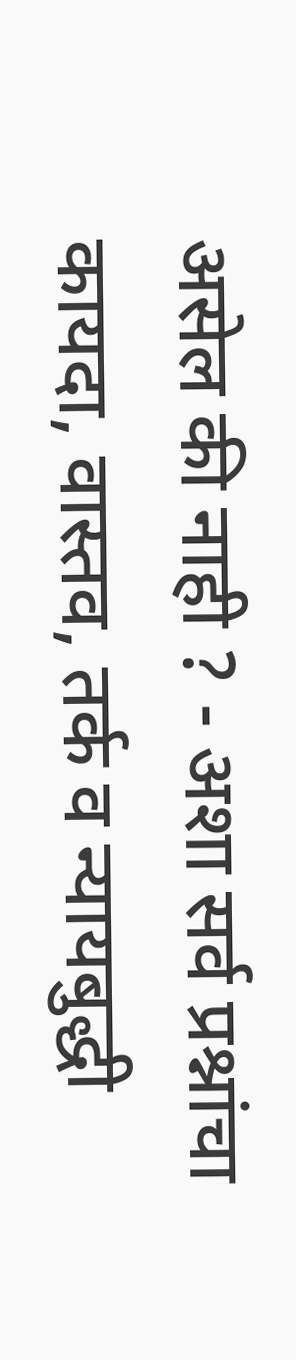असेल की नाही ? - अशा सर्व प्रश्नांचा कायदा, वास्तव, तर्क व न्यायबुद्धी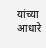यांच्या आधारे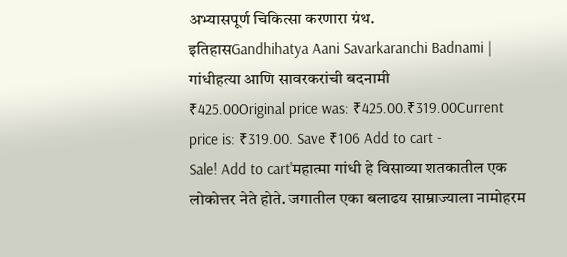अभ्यासपूर्ण चिकित्सा करणारा ग्रंथ.
इतिहासGandhihatya Aani Savarkaranchi Badnami | गांधीहत्या आणि सावरकरांची बदनामी
₹425.00Original price was: ₹425.00.₹319.00Current price is: ₹319.00. Save ₹106 Add to cart -
Sale! Add to cart'महात्मा गांधी हे विसाव्या शतकातील एक लोकोत्तर नेते होते. जगातील एका बलाढय साम्राज्याला नामोहरम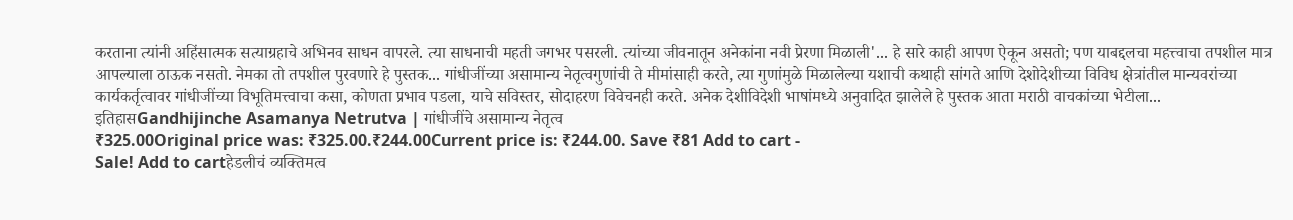करताना त्यांनी अहिंसात्मक सत्याग्रहाचे अभिनव साधन वापरले. त्या साधनाची महती जगभर पसरली. त्यांच्या जीवनातून अनेकांना नवी प्रेरणा मिळाली'... हे सारे काही आपण ऐकून असतो; पण याबद्दलचा महत्त्वाचा तपशील मात्र आपल्याला ठाऊक नसतो. नेमका तो तपशील पुरवणारे हे पुस्तक... गांधीजींच्या असामान्य नेतृत्वगुणांची ते मीमांसाही करते, त्या गुणांमुळे मिळालेल्या यशाची कथाही सांगते आणि देशोदेशीच्या विविध क्षेत्रांतील मान्यवरांच्या कार्यकर्तृत्वावर गांधीजींच्या विभूतिमत्त्वाचा कसा, कोणता प्रभाव पडला, याचे सविस्तर, सोदाहरण विवेचनही करते. अनेक देशीविदेशी भाषांमध्ये अनुवादित झालेले हे पुस्तक आता मराठी वाचकांच्या भेटीला...
इतिहासGandhijinche Asamanya Netrutva | गांधीजींचे असामान्य नेतृत्व
₹325.00Original price was: ₹325.00.₹244.00Current price is: ₹244.00. Save ₹81 Add to cart -
Sale! Add to cartहेडलीचं व्यक्तिमत्व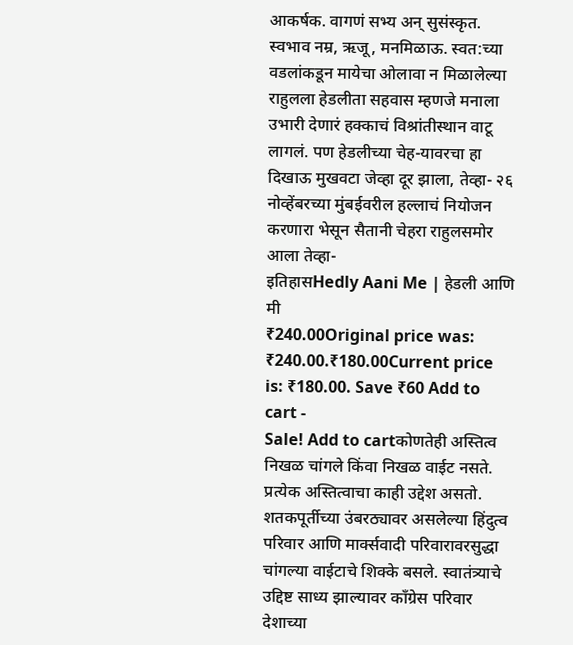आकर्षक. वागणं सभ्य अन् सुसंस्कृत. स्वभाव नम्र, ऋजू, मनमिळाऊ. स्वत:च्या वडलांकडून मायेचा ओलावा न मिळालेल्या राहुलला हेडलीता सहवास म्हणजे मनाला उभारी देणारं हक्काचं विश्रांतीस्थान वाटू लागलं. पण हेडलीच्या चेह-यावरचा हा दिखाऊ मुखवटा जेव्हा दूर झाला, तेव्हा- २६ नोव्हेंबरच्या मुंबईवरील हल्लाचं नियोजन करणारा भेसून सैतानी चेहरा राहुलसमोर आला तेव्हा-
इतिहासHedly Aani Me | हेडली आणि मी
₹240.00Original price was: ₹240.00.₹180.00Current price is: ₹180.00. Save ₹60 Add to cart -
Sale! Add to cartकोणतेही अस्तित्व निखळ चांगले किंवा निखळ वाईट नसते. प्रत्येक अस्तित्वाचा काही उद्देश असतो. शतकपूर्तीच्या उंबरठ्यावर असलेल्या हिंदुत्व परिवार आणि मार्क्सवादी परिवारावरसुद्धा चांगल्या वाईटाचे शिक्के बसले. स्वातंत्र्याचे उद्दिष्ट साध्य झाल्यावर काँग्रेस परिवार देशाच्या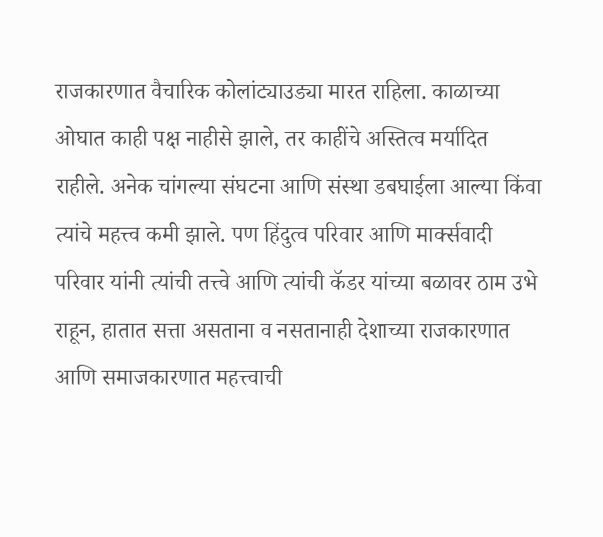राजकारणात वैचारिक कोलांट्याउड्या मारत राहिला. काळाच्या ओघात काही पक्ष नाहीसे झाले, तर काहींचे अस्तित्व मर्यादित राहीले. अनेक चांगल्या संघटना आणि संस्था डबघाईला आल्या किंवा त्यांचे महत्त्व कमी झाले. पण हिंदुत्व परिवार आणि मार्क्सवादी परिवार यांनी त्यांची तत्त्वे आणि त्यांची कॅडर यांच्या बळावर ठाम उभे राहून, हातात सत्ता असताना व नसतानाही देशाच्या राजकारणात आणि समाजकारणात महत्त्वाची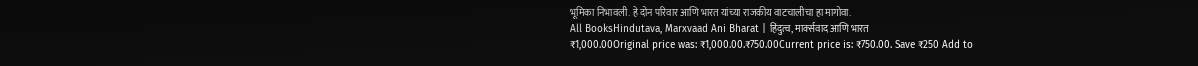भूमिका निभावली. हे दोन परिवार आणि भारत यांच्या राजकीय वाटचालीचा हा मागोवा.
All BooksHindutava, Marxvaad Ani Bharat | हिंदुत्व, मार्क्सवाद आणि भारत
₹1,000.00Original price was: ₹1,000.00.₹750.00Current price is: ₹750.00. Save ₹250 Add to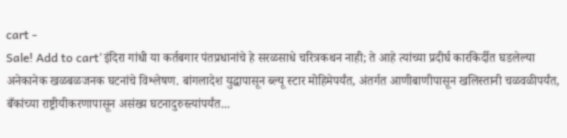cart -
Sale! Add to cart'इंदिरा गांधी या कर्तबगार पंतप्रधानांचे हे सरळसाधे चरित्रकथन नाही; ते आहे त्यांच्या प्रदीर्घ कारकिर्दीत घडलेल्या अनेकानेक खळबळजनक घटनांचे विश्लेषण. बांगलादेश युद्धापासून ब्ल्यू स्टार मोहिमेपर्यंत, अंतर्गत आणीबाणीपासून खलिस्तानी चळवळीपर्यंत, बँकांच्या राष्ट्रीयीकरणापासून असंख्य घटनादुरुस्त्यांपर्यंत...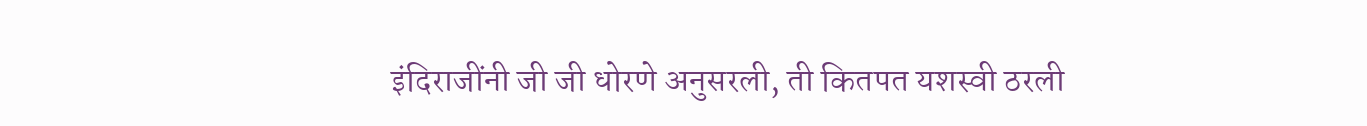इंदिराजींनी जी जी धोरणे अनुसरली, ती कितपत यशस्वी ठरली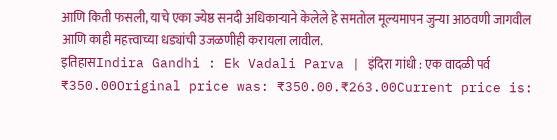आणि किती फसली, याचे एका ज्येष्ठ सनदी अधिकाऱ्याने केलेले हे समतोल मूल्यमापन जुन्या आठवणी जागवील आणि काही महत्त्वाच्या धड्यांची उजळणीही करायला लावील.
इतिहासIndira Gandhi : Ek Vadali Parva | इंदिरा गांधी : एक वादळी पर्व
₹350.00Original price was: ₹350.00.₹263.00Current price is: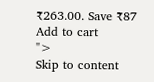₹263.00. Save ₹87 Add to cart
">
Skip to content